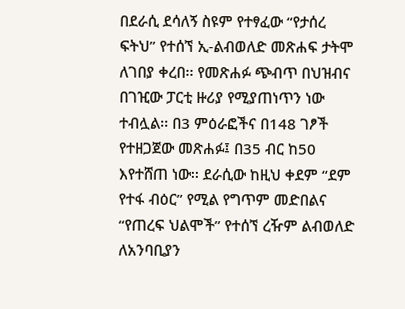በደራሲ ደሳለኝ ስዩም የተፃፈው “የታሰረ ፍትህ” የተሰኘ ኢ-ልብወለድ መጽሐፍ ታትሞ ለገበያ ቀረበ፡፡ የመጽሐፉ ጭብጥ በህዝብና በገዢው ፓርቲ ዙሪያ የሚያጠነጥን ነው ተብሏል፡፡ በ3 ምዕራፎችና በ148 ገፆች የተዘጋጀው መጽሐፉ፤ በ35 ብር ከ50 እየተሸጠ ነው፡፡ ደራሲው ከዚህ ቀደም “ደም የተፋ ብዕር” የሚል የግጥም መድበልና “የጠረፍ ህልሞች” የተሰኘ ረዥም ልብወለድ ለአንባቢያን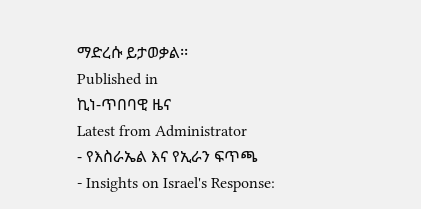ማድረሱ ይታወቃል፡፡
Published in
ኪነ-ጥበባዊ ዜና
Latest from Administrator
- የእስራኤል እና የኢራን ፍጥጫ
- Insights on Israel's Response: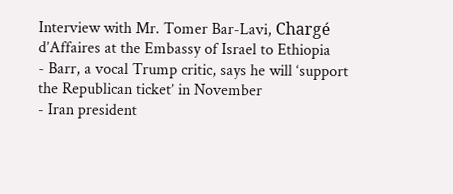Interview with Mr. Tomer Bar-Lavi, Chargé d’Affaires at the Embassy of Israel to Ethiopia
- Barr, a vocal Trump critic, says he will ‘support the Republican ticket’ in November
- Iran president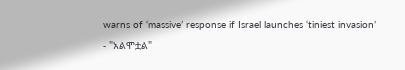warns of ‘massive’ response if Israel launches ‘tiniest invasion’
- "አልሞቷል"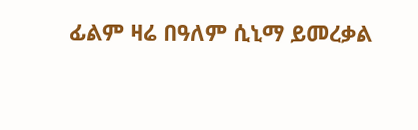ፊልም ዛሬ በዓለም ሲኒማ ይመረቃል